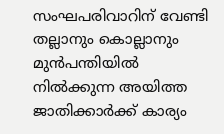സംഘപരിവാറിന് വേണ്ടി തല്ലാനും കൊല്ലാനും മുൻപന്തിയിൽ നിൽക്കുന്ന അയിത്ത ജാതിക്കാർക്ക് കാര്യം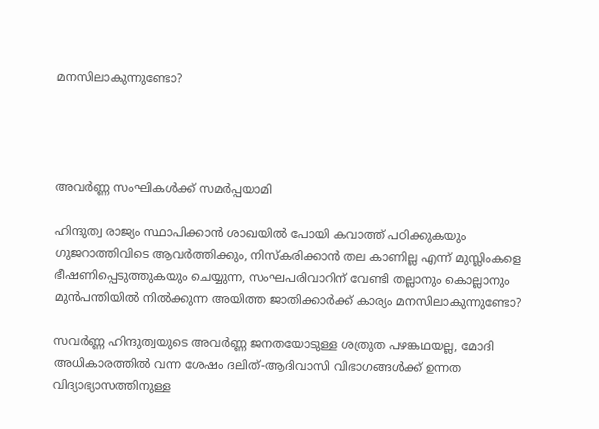മനസിലാകുന്നുണ്ടോ?




അവർണ്ണ സംഘികൾക്ക് സമർപ്പയാമി

ഹിന്ദുത്വ രാജ്യം സ്ഥാപിക്കാൻ ശാഖയിൽ പോയി കവാത്ത് പഠിക്കുകയും ഗുജറാത്തിവിടെ ആവർത്തിക്കും, നിസ്കരിക്കാൻ തല കാണില്ല എന്ന് മുസ്ലിംകളെ ഭീഷണിപ്പെടുത്തുകയും ചെയ്യുന്ന, സംഘപരിവാറിന് വേണ്ടി തല്ലാനും കൊല്ലാനും മുൻപന്തിയിൽ നിൽക്കുന്ന അയിത്ത ജാതിക്കാർക്ക് കാര്യം മനസിലാകുന്നുണ്ടോ?

സവർണ്ണ ഹിന്ദുത്വയുടെ അവർണ്ണ ജനതയോടുള്ള ശത്രുത പഴങ്കഥയല്ല, മോദി അധികാരത്തിൽ വന്ന ശേഷം ദലിത്-ആദിവാസി വിഭാഗങ്ങൾക്ക് ഉന്നത വിദ്യാഭ്യാസത്തിനുള്ള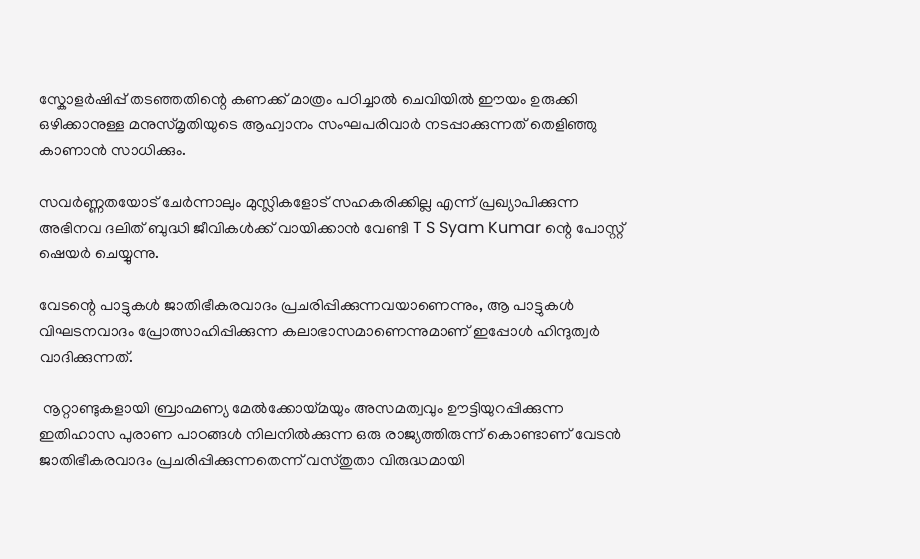സ്കോളർഷിപ്പ് തടഞ്ഞതിന്റെ കണക്ക് മാത്രം പഠിച്ചാൽ ചെവിയിൽ ഈയം ഉരുക്കി ഒഴിക്കാനുള്ള മനുസ്മൃതിയുടെ ആഹ്വാനം സംഘപരിവാർ നടപ്പാക്കുന്നത് തെളിഞ്ഞു കാണാൻ സാധിക്കും.

സവർണ്ണതയോട് ചേർന്നാലും മുസ്ലികളോട് സഹകരിക്കില്ല എന്ന് പ്രഖ്യാപിക്കുന്ന അഭിനവ ദലിത് ബുദ്ധി ജീവികൾക്ക് വായിക്കാൻ വേണ്ടി T S Syam Kumar ന്റെ പോസ്റ്റ് ഷെയർ ചെയ്യുന്നു.

വേടന്റെ പാട്ടുകൾ ജാതിഭീകരവാദം പ്രചരിപ്പിക്കുന്നവയാണെന്നും, ആ പാട്ടുകൾ വിഘടനവാദം പ്രോത്സാഹിപ്പിക്കുന്ന കലാഭാസമാണെന്നുമാണ് ഇപ്പോൾ ഹിന്ദുത്വർ വാദിക്കുന്നത്.

 നൂറ്റാണ്ടുകളായി ബ്രാഹ്മണ്യ മേൽക്കോയ്മയും അസമത്വവും ഊട്ടിയുറപ്പിക്കുന്ന ഇതിഹാസ പുരാണ പാഠങ്ങൾ നിലനിൽക്കുന്ന ഒരു രാജ്യത്തിരുന്ന് കൊണ്ടാണ് വേടൻ ജാതിഭീകരവാദം പ്രചരിപ്പിക്കുന്നതെന്ന് വസ്തുതാ വിരുദ്ധമായി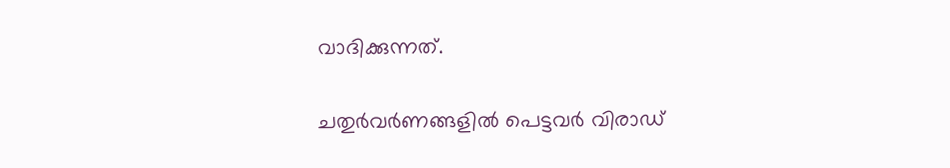വാദിക്കുന്നത്.

ചതുർവർണങ്ങളിൽ പെട്ടവർ വിരാഡ്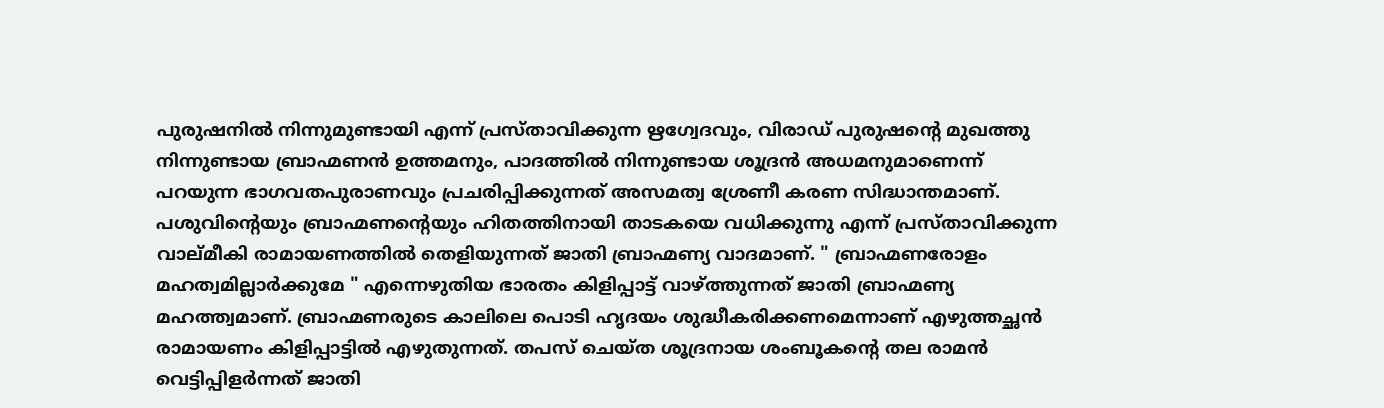പുരുഷനിൽ നിന്നുമുണ്ടായി എന്ന് പ്രസ്താവിക്കുന്ന ഋഗ്വേദവും, വിരാഡ് പുരുഷന്റെ മുഖത്തു നിന്നുണ്ടായ ബ്രാഹ്മണൻ ഉത്തമനും, പാദത്തിൽ നിന്നുണ്ടായ ശൂദ്രൻ അധമനുമാണെന്ന് പറയുന്ന ഭാഗവതപുരാണവും പ്രചരിപ്പിക്കുന്നത് അസമത്വ ശ്രേണീ കരണ സിദ്ധാന്തമാണ്.   പശുവിന്റെയും ബ്രാഹ്മണന്റെയും ഹിതത്തിനായി താടകയെ വധിക്കുന്നു എന്ന് പ്രസ്താവിക്കുന്ന വാല്മീകി രാമായണത്തിൽ തെളിയുന്നത് ജാതി ബ്രാഹ്മണ്യ വാദമാണ്. " ബ്രാഹ്മണരോളം മഹത്വമില്ലാർക്കുമേ " എന്നെഴുതിയ ഭാരതം കിളിപ്പാട്ട് വാഴ്ത്തുന്നത് ജാതി ബ്രാഹ്മണ്യ മഹത്ത്വമാണ്. ബ്രാഹ്മണരുടെ കാലിലെ പൊടി ഹൃദയം ശുദ്ധീകരിക്കണമെന്നാണ് എഴുത്തച്ഛൻ രാമായണം കിളിപ്പാട്ടിൽ എഴുതുന്നത്. തപസ് ചെയ്ത ശൂദ്രനായ ശംബൂകന്റെ തല രാമൻ  വെട്ടിപ്പിളർന്നത് ജാതി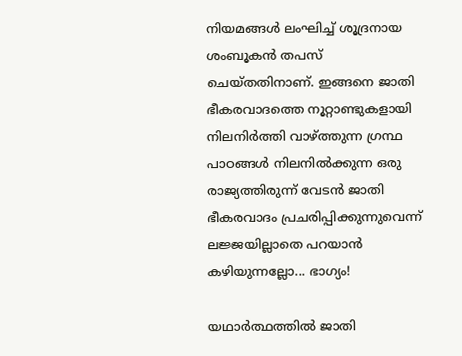നിയമങ്ങൾ ലംഘിച്ച് ശൂദ്രനായ ശംബൂകൻ തപസ് ചെയ്തതിനാണ്. ഇങ്ങനെ ജാതി ഭീകരവാദത്തെ നൂറ്റാണ്ടുകളായി നിലനിർത്തി വാഴ്ത്തുന്ന ഗ്രന്ഥ പാഠങ്ങൾ നിലനിൽക്കുന്ന ഒരു രാജ്യത്തിരുന്ന് വേടൻ ജാതി ഭീകരവാദം പ്രചരിപ്പിക്കുന്നുവെന്ന് ലജ്ജയില്ലാതെ പറയാൻ കഴിയുന്നല്ലോ... ഭാഗ്യം!

യഥാർത്ഥത്തിൽ ജാതി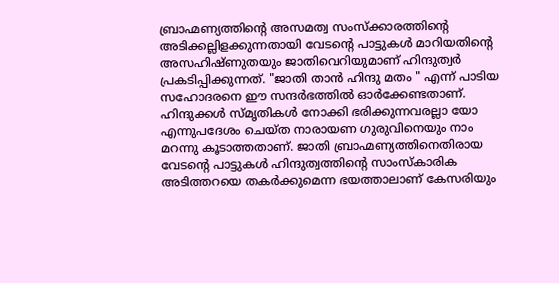ബ്രാഹ്മണ്യത്തിന്റെ അസമത്വ സംസ്ക്കാരത്തിന്റെ അടിക്കല്ലിളക്കുന്നതായി വേടന്റെ പാട്ടുകൾ മാറിയതിന്റെ അസഹിഷ്ണുതയും ജാതിവെറിയുമാണ് ഹിന്ദുത്വർ പ്രകടിപ്പിക്കുന്നത്. "ജാതി താൻ ഹിന്ദു മതം " എന്ന് പാടിയ സഹോദരനെ ഈ സന്ദർഭത്തിൽ ഓർക്കേണ്ടതാണ്. ഹിന്ദുക്കൾ സ്മൃതികൾ നോക്കി ഭരിക്കുന്നവരല്ലാ യോ എന്നുപദേശം ചെയ്ത നാരായണ ഗുരുവിനെയും നാം മറന്നു കൂടാത്തതാണ്. ജാതി ബ്രാഹ്മണ്യത്തിനെതിരായ വേടന്റെ പാട്ടുകൾ ഹിന്ദുത്വത്തിന്റെ സാംസ്കാരിക അടിത്തറയെ തകർക്കുമെന്ന ഭയത്താലാണ് കേസരിയും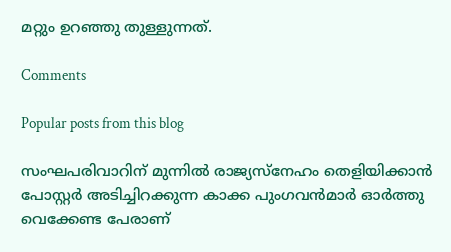മറ്റും ഉറഞ്ഞു തുള്ളുന്നത്.

Comments

Popular posts from this blog

സംഘപരിവാറിന് മുന്നിൽ രാജ്യസ്നേഹം തെളിയിക്കാൻ പോസ്റ്റർ അടിച്ചിറക്കുന്ന കാക്ക പുംഗവൻമാർ ഓർത്തു വെക്കേണ്ട പേരാണ്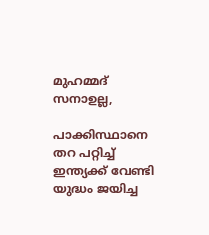മുഹമ്മദ് സനാഉല്ല,

പാക്കിസ്ഥാനെ തറ പറ്റിച്ച് ഇന്ത്യക്ക് വേണ്ടി യുദ്ധം ജയിച്ച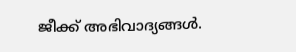ജീക്ക് അഭിവാദ്യങ്ങൾ.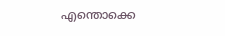എന്തൊക്കെ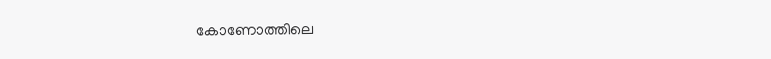കോണോത്തിലെ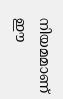നിയമമാണ് ഈ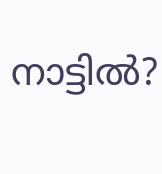നാട്ടിൽ?